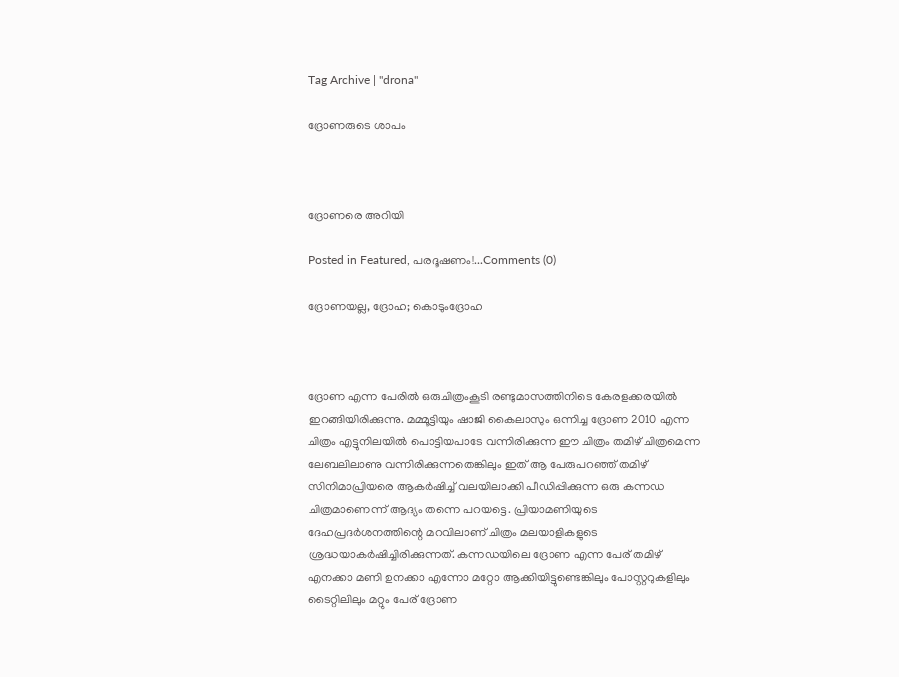Tag Archive | "drona"

ദ്രോണരുടെ ശാപം



ദ്രോണരെ അറിയി

Posted in Featured, പരദൂഷണം!...Comments (0)

ദ്രോണയല്ല, ദ്രോഹ; കൊടുംദ്രോഹ



ദ്രോണ എന്ന പേരില്‍ ഒരുചിത്രംകൂടി രണ്ടുമാസത്തിനിടെ കേരളക്കരയില്‍ ഇറങ്ങിയിരിക്കുന്നു. മമ്മൂട്ടിയും ഷാജി കൈലാസും ഒന്നിച്ച ദ്രോണ 2010 എന്ന ചിത്രം എട്ടുനിലയില്‍ പൊട്ടിയപാടേ വന്നിരിക്കുന്ന ഈ ചിത്രം തമിഴ്‌ ചിത്രമെന്ന ലേബലിലാണു വന്നിരിക്കുന്നതെങ്കിലും ഇത്‌ ആ പേരുപറഞ്ഞ്‌ തമിഴ്‌ സിനിമാപ്രിയരെ ആകര്‍ഷിച്ച്‌ വലയിലാക്കി പീഡിപ്പിക്കുന്ന ഒരു കന്നഡ ചിത്രമാണെന്ന്‌ ആദ്യം തന്നെ പറയട്ടെ. പ്രിയാമണിയുടെ ദേഹപ്രദര്‍ശനത്തിന്റെ മറവിലാണ്‌ ചിത്രം മലയാളികളുടെ ശ്രദ്ധയാകര്‍ഷിച്ചിരിക്കുന്നത്‌. കന്നഡയിലെ ദ്രോണ എന്ന പേര്‌ തമിഴ്‌ എനക്കാ മണി ഉനക്കാ എന്നോ മറ്റോ ആക്കിയിട്ടുണ്ടെങ്കിലും പോസ്റ്ററുകളിലും ടൈറ്റിലിലും മറ്റും പേര്‌ ദ്രോണ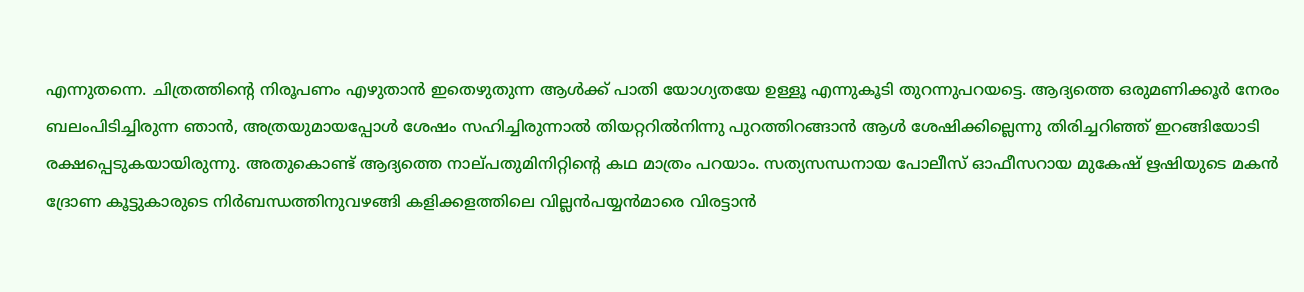എന്നുതന്നെ. ചിത്രത്തിന്റെ നിരൂപണം എഴുതാന്‍ ഇതെഴുതുന്ന ആള്‍ക്ക്‌ പാതി യോഗ്യതയേ ഉള്ളൂ എന്നുകൂടി തുറന്നുപറയട്ടെ. ആദ്യത്തെ ഒരുമണിക്കൂര്‍ നേരം ബലംപിടിച്ചിരുന്ന ഞാന്‍, അത്രയുമായപ്പോള്‍ ശേഷം സഹിച്ചിരുന്നാല്‍ തിയറ്ററില്‍നിന്നു പുറത്തിറങ്ങാന്‍ ആള്‍ ശേഷിക്കില്ലെന്നു തിരിച്ചറിഞ്ഞ്‌ ഇറങ്ങിയോടി രക്ഷപ്പെടുകയായിരുന്നു. അതുകൊണ്ട്‌ ആദ്യത്തെ നാല്‌പതുമിനിറ്റിന്റെ കഥ മാത്രം പറയാം. സത്യസന്ധനായ പോലീസ്‌ ഓഫീസറായ മുകേഷ്‌ ഋഷിയുടെ മകന്‍ ദ്രോണ കൂട്ടുകാരുടെ നിര്‍ബന്ധത്തിനുവഴങ്ങി കളിക്കളത്തിലെ വില്ലന്‍പയ്യന്‍മാരെ വിരട്ടാന്‍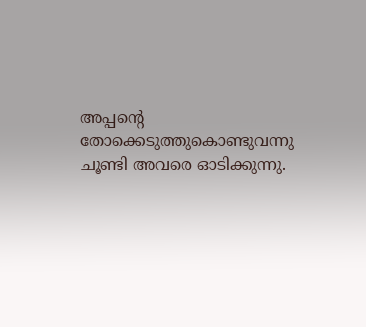അപ്പന്റെ തോക്കെടുത്തുകൊണ്ടുവന്നു ചൂണ്ടി അവരെ ഓടിക്കുന്നു.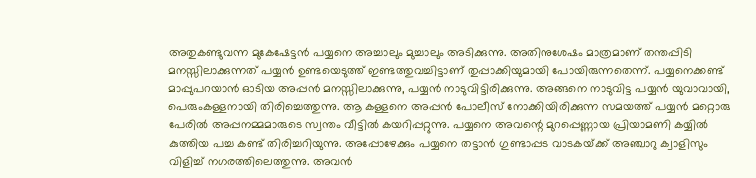അതുകണ്ടുവന്ന മുകേഷേട്ടന്‍ പയ്യനെ അച്ചാലും മുച്ചാലും അടിക്കുന്നു. അതിനുശേഷം മാത്രമാണ്‌ തന്തപ്പിടി മനസ്സിലാക്കുന്നത്‌ പയ്യന്‍ ഉണ്ടയെടുത്ത്‌ ഇണ്ടത്തുവച്ചിട്ടാണ്‌ തുപ്പാക്കിയുമായി പോയിരുന്നതെന്ന്‌. പയ്യനെക്കണ്ട്‌ മാപ്പുപറയാന്‍ ഓടിയ അപ്പന്‍ മനസ്സിലാക്കുന്നു, പയ്യന്‍ നാടുവിട്ടിരിക്കുന്നു. അങ്ങനെ നാടുവിട്ട പയ്യന്‍ യുവാവായി, പെരുംകള്ളനായി തിരിച്ചെത്തുന്നു. ആ കള്ളനെ അപ്പന്‍ പോലീസ്‌ നോക്കിയിരിക്കുന്ന സമയത്ത്‌ പയ്യന്‍ മറ്റൊരു പേരില്‍ അപ്പനമ്മമാരുടെ സ്വന്തം വീട്ടില്‍ കയറിപ്പറ്റുന്നു. പയ്യനെ അവന്റെ മുറപ്പെണ്ണായ പ്രിയാമണി കയ്യില്‍ കുത്തിയ പച്ച കണ്ട്‌ തിരിച്ചറിയുന്നു. അപ്പോഴേക്കും പയ്യനെ തട്ടാന്‍ ഗുണ്ടാപ്പട വാടകയ്‌ക്ക്‌ അഞ്ചാറു ക്വാളിസും വിളിച്ച്‌ നഗരത്തിലെത്തുന്നു. അവന്‍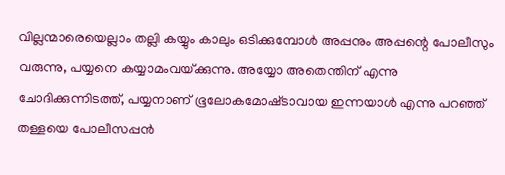വില്ലന്മാരെയെല്ലാം തല്ലി കയ്യും കാലും ഒടിക്കുമ്പോള്‍ അപ്പനും അപ്പന്റെ പോലീസും വരുന്നു, പയ്യനെ കയ്യാമംവയ്‌ക്കുന്നു. അയ്യോ അതെന്തിന്‌ എന്നു ചോദിക്കുന്നിടത്ത്‌, പയ്യനാണ്‌ ഭൂലോകമോഷ്‌ടാവായ ഇന്നയാള്‍ എന്നു പറഞ്ഞ്‌ തള്ളയെ പോലീസപ്പന്‍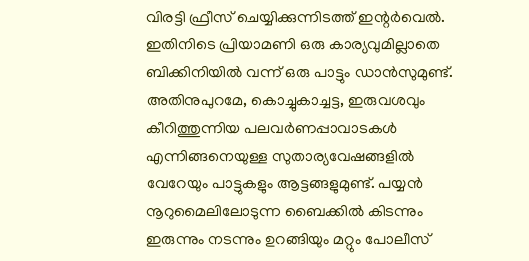വിരട്ടി ഫ്രീസ്‌ ചെയ്യിക്കുന്നിടത്ത്‌ ഇന്റര്‍വെല്‍. ഇതിനിടെ പ്രിയാമണി ഒരു കാര്യവുമില്ലാതെ ബിക്കിനിയില്‍ വന്ന്‌ ഒരു പാട്ടും ഡാന്‍സുമുണ്ട്‌. അതിനുപുറമേ, കൊച്ചുകാച്ചട്ട, ഇരുവശവും കീറിത്തുന്നിയ പലവര്‍ണപ്പാവാടകള്‍ എന്നിങ്ങനെയുള്ള സുതാര്യവേഷങ്ങളില്‍ വേറേയും പാട്ടുകളും ആട്ടങ്ങളുമുണ്ട്‌. പയ്യന്‍ നൂറുമൈലിലോടുന്ന ബൈക്കില്‍ കിടന്നും ഇരുന്നും നടന്നും ഉറങ്ങിയും മറ്റും പോലീസ്‌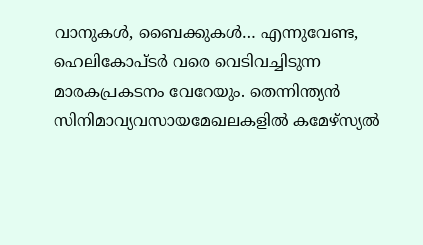വാനുകള്‍, ബൈക്കുകള്‍… എന്നുവേണ്ട, ഹെലികോപ്‌ടര്‍ വരെ വെടിവച്ചിടുന്ന മാരകപ്രകടനം വേറേയും. തെന്നിന്ത്യന്‍ സിനിമാവ്യവസായമേഖലകളില്‍ കമേഴ്‌സ്യല്‍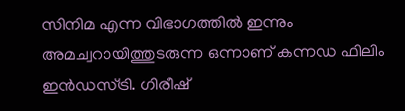സിനിമ എന്ന വിഭാഗത്തില്‍ ഇന്നും അമച്വറായിത്തുടരുന്ന ഒന്നാണ്‌ കന്നഡ ഫിലിം ഇന്‍ഡസ്‌ട്രി. ഗിരീഷ്‌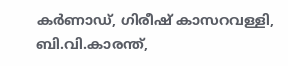കര്‍ണാഡ്‌, ഗിരീഷ്‌ കാസറവള്ളി, ബി.വി.കാരന്ത്‌,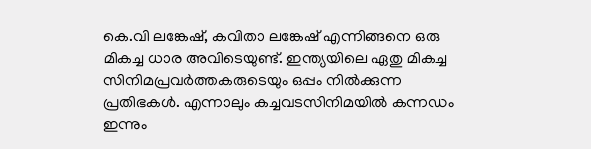കെ.വി ലങ്കേഷ്‌, കവിതാ ലങ്കേഷ്‌ എന്നിങ്ങനെ ഒരു മികച്ച ധാര അവിടെയുണ്ട്‌. ഇന്ത്യയിലെ ഏതു മികച്ച സിനിമപ്രവര്‍ത്തകരുടെയും ഒപ്പം നില്‍ക്കുന്ന പ്രതിഭകള്‍. എന്നാലും കച്ചവടസിനിമയില്‍ കന്നഡം ഇന്നും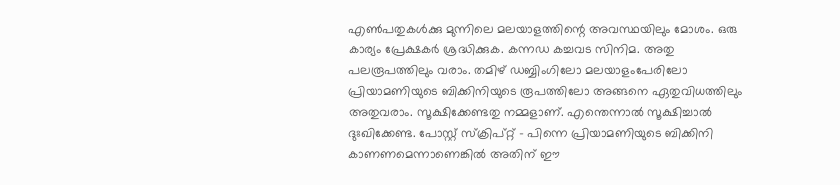എണ്‍പതുകള്‍ക്കു മുന്നിലെ മലയാളത്തിന്റെ അവസ്ഥയിലും മോശം. ഒരു കാര്യം പ്രേക്ഷകര്‍ ശ്രദ്ധിക്കുക. കന്നഡ കച്ചവട സിനിമ. അതു പലരൂപത്തിലും വരാം. തമിഴ്‌ ഡബ്ബിംഗിലോ മലയാളംപേരിലോ പ്രിയാമണിയുടെ ബിക്കിനിയുടെ രൂപത്തിലോ അങ്ങനെ ഏതുവിധത്തിലും അതുവരാം. സൂക്ഷിക്കേണ്ടതു നമ്മളാണ്‌. എന്തെന്നാല്‍ സൂക്ഷിച്ചാല്‍ ദുഃഖിക്കേണ്ട. പോസ്റ്റ്‌ സ്‌ക്രിപ്‌റ്റ്‌ – പിന്നെ പ്രിയാമണിയുടെ ബിക്കിനി കാണണമെന്നാണെങ്കില്‍ അതിന്‌ ഈ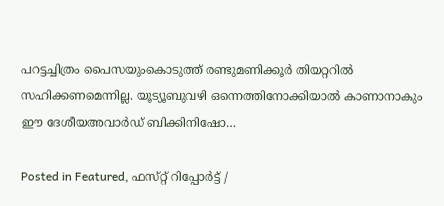പറട്ടച്ചിത്രം പൈസയുംകൊടുത്ത്‌ രണ്ടുമണിക്കൂര്‍ തിയറ്ററില്‍ സഹിക്കണമെന്നില്ല. യൂട്യൂബുവഴി ഒന്നെത്തിനോക്കിയാല്‍ കാണാനാകും ഈ ദേശീയഅവാര്‍ഡ്‌ ബിക്കിനിഷോ…

Posted in Featured, ഫസ്‌റ്റ്‌ റിപ്പോര്‍ട്ട്‌ /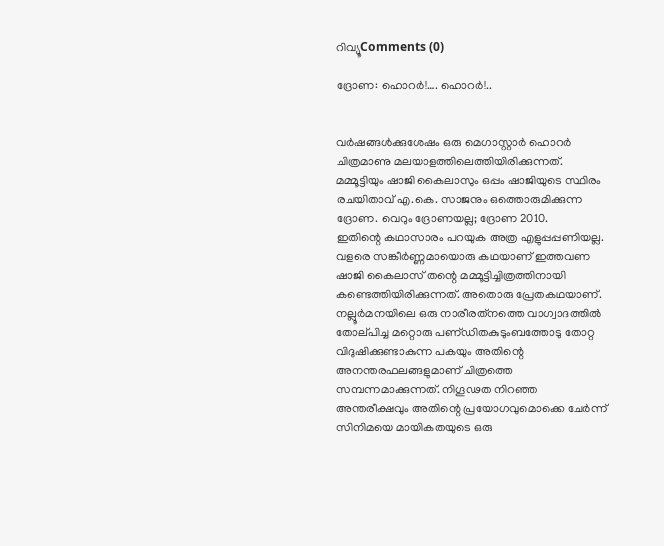റിവ്യൂComments (0)

ദ്രോണ: ഹൊറര്‍!…. ഹൊറര്‍!..


വര്‍ഷങ്ങള്‍ക്കുശേഷം ഒരു മെഗാസ്റ്റാര്‍ ഹൊറര്‍ ചിത്രമാണു മലയാളത്തിലെത്തിയിരിക്കുന്നത്‌. മമ്മൂട്ടിയും ഷാജി കൈലാസും ഒപ്പം ഷാജിയുടെ സ്ഥിരം രചയിതാവ്‌ എ.കെ. സാജനും ഒത്തൊരുമിക്കുന്ന ദ്രോണ. വെറും ദ്രോണയല്ല; ദ്രോണ 2010.
ഇതിന്റെ കഥാസാരം പറയുക അത്ര എളുപ്പപ്പണിയല്ല. വളരെ സങ്കീര്‍ണ്ണമായൊരു കഥയാണ്‌ ഇത്തവണ ഷാജി കൈലാസ്‌ തന്റെ മമ്മൂട്ടിച്ചിത്രത്തിനായി കണ്ടെത്തിയിരിക്കുന്നത്‌. അതൊരു പ്രേതകഥയാണ്‌. നല്ലൂര്‍മനയിലെ ഒരു നാരീരത്‌നത്തെ വാഗ്വാദത്തില്‍ തോല്‌പിച്ച മറ്റൊരു പണ്‌ഡിതകുടുംബത്തോടു തോറ്റ വിദുഷിക്കുണ്ടാകുന്ന പകയും അതിന്റെ അനന്തരഫലങ്ങളുമാണ്‌ ചിത്രത്തെ സമ്പന്നമാക്കുന്നത്‌. നിഗൂഢത നിറഞ്ഞ അന്തരീക്ഷവും അതിന്റെ പ്രയോഗവുമൊക്കെ ചേര്‍ന്ന്‌ സിനിമയെ മായികതയുടെ ഒരു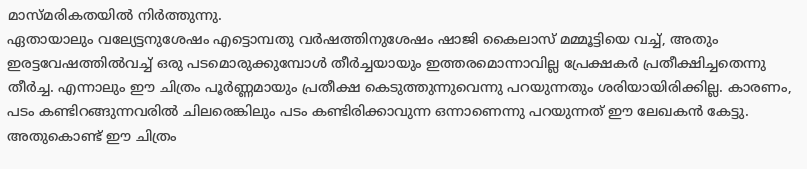മാസ്‌മരികതയില്‍ നിര്‍ത്തുന്നു.
ഏതായാലും വല്യേട്ടനുശേഷം എട്ടൊമ്പതു വര്‍ഷത്തിനുശേഷം ഷാജി കൈലാസ്‌ മമ്മൂട്ടിയെ വച്ച്‌, അതും ഇരട്ടവേഷത്തില്‍വച്ച്‌ ഒരു പടമൊരുക്കുമ്പോള്‍ തീര്‍ച്ചയായും ഇത്തരമൊന്നാവില്ല പ്രേക്ഷകര്‍ പ്രതീക്ഷിച്ചതെന്നു തീര്‍ച്ച. എന്നാലും ഈ ചിത്രം പൂര്‍ണ്ണമായും പ്രതീക്ഷ കെടുത്തുന്നുവെന്നു പറയുന്നതും ശരിയായിരിക്കില്ല. കാരണം, പടം കണ്ടിറങ്ങുന്നവരില്‍ ചിലരെങ്കിലും പടം കണ്ടിരിക്കാവുന്ന ഒന്നാണെന്നു പറയുന്നത്‌ ഈ ലേഖകന്‍ കേട്ടു. അതുകൊണ്ട്‌ ഈ ചിത്രം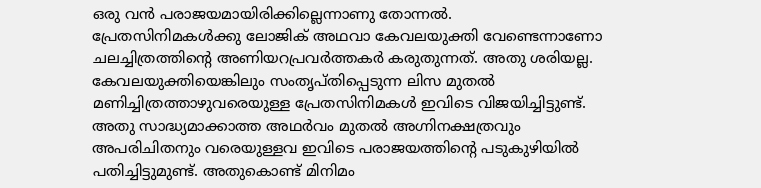ഒരു വന്‍ പരാജയമായിരിക്കില്ലെന്നാണു തോന്നല്‍.
പ്രേതസിനിമകള്‍ക്കു ലോജിക്‌ അഥവാ കേവലയുക്തി വേണ്ടെന്നാണോ ചലച്ചിത്രത്തിന്റെ അണിയറപ്രവര്‍ത്തകര്‍ കരുതുന്നത്‌. അതു ശരിയല്ല. കേവലയുക്തിയെങ്കിലും സംതൃപ്‌തിപ്പെടുന്ന ലിസ മുതല്‍ മണിച്ചിത്രത്താഴുവരെയുള്ള പ്രേതസിനിമകള്‍ ഇവിടെ വിജയിച്ചിട്ടുണ്ട്‌. അതു സാദ്ധ്യമാക്കാത്ത അഥര്‍വം മുതല്‍ അഗ്നിനക്ഷത്രവും അപരിചിതനും വരെയുള്ളവ ഇവിടെ പരാജയത്തിന്റെ പടുകുഴിയില്‍ പതിച്ചിട്ടുമുണ്ട്‌. അതുകൊണ്ട്‌ മിനിമം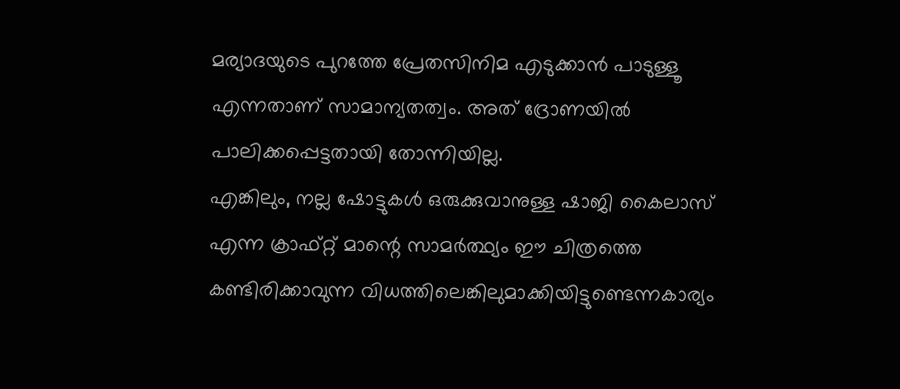മര്യാദയുടെ പുറത്തേ പ്രേതസിനിമ എടുക്കാന്‍ പാടുള്ളൂ എന്നതാണ്‌ സാമാന്യതത്വം. അത്‌ ദ്രോണയില്‍ പാലിക്കപ്പെട്ടതായി തോന്നിയില്ല.
എങ്കിലും, നല്ല ഷോട്ടുകള്‍ ഒരുക്കുവാനുള്ള ഷാജി കൈലാസ്‌ എന്ന ക്രാഫ്‌റ്റ്‌ മാന്റെ സാമര്‍ത്ഥ്യം ഈ ചിത്രത്തെ കണ്ടിരിക്കാവുന്ന വിധത്തിലെങ്കിലുമാക്കിയിട്ടുണ്ടെന്നകാര്യം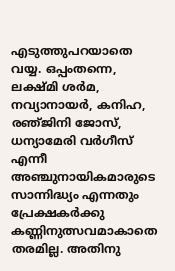എടുത്തുപറയാതെ വയ്യ. ഒപ്പംതന്നെ, ലക്ഷ്‌മി ശര്‍മ, നവ്യാനായര്‍, കനിഹ, രഞ്‌ജിനി ജോസ്‌, ധന്യാമേരി വര്‍ഗീസ്‌ എന്നീ അഞ്ചുനായികമാരുടെ സാന്നിദ്ധ്യം എന്നതും പ്രേക്ഷകര്‍ക്കു കണ്ണിനുത്സവമാകാതെ തരമില്ല. അതിനു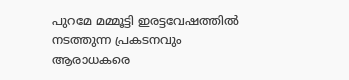പുറമേ മമ്മൂട്ടി ഇരട്ടവേഷത്തില്‍ നടത്തുന്ന പ്രകടനവും ആരാധകരെ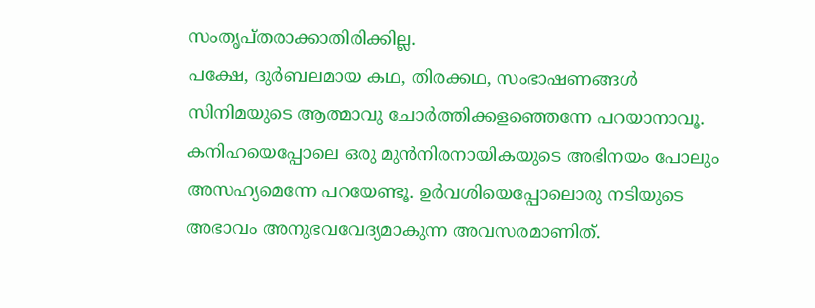സംതൃപ്‌തരാക്കാതിരിക്കില്ല.
പക്ഷേ, ദുര്‍ബലമായ കഥ, തിരക്കഥ, സംഭാഷണങ്ങള്‍ സിനിമയുടെ ആത്മാവു ചോര്‍ത്തിക്കളഞ്ഞെന്നേ പറയാനാവൂ. കനിഹയെപ്പോലെ ഒരു മുന്‍നിരനായികയുടെ അഭിനയം പോലും അസഹ്യമെന്നേ പറയേണ്ടൂ. ഉര്‍വശിയെപ്പോലൊരു നടിയുടെ അഭാവം അനുഭവവേദ്യമാകുന്ന അവസരമാണിത്‌.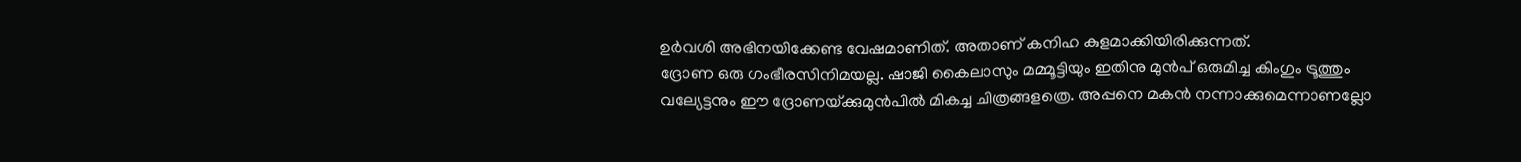ഉര്‍വശി അഭിനയിക്കേണ്ട വേഷമാണിത്‌. അതാണ്‌ കനിഹ കുളമാക്കിയിരിക്കുന്നത്‌.
ദ്രോണ ഒരു ഗംഭീരസിനിമയല്ല. ഷാജി കൈലാസും മമ്മൂട്ടിയും ഇതിനു മുന്‍പ്‌ ഒരുമിച്ച കിംഗും ട്രൂത്തും വല്യേട്ടനും ഈ ദ്രോണയ്‌ക്കുമുന്‍പില്‍ മികച്ച ചിത്രങ്ങളത്രെ. അപ്പനെ മകന്‍ നന്നാക്കുമെന്നാണല്ലോ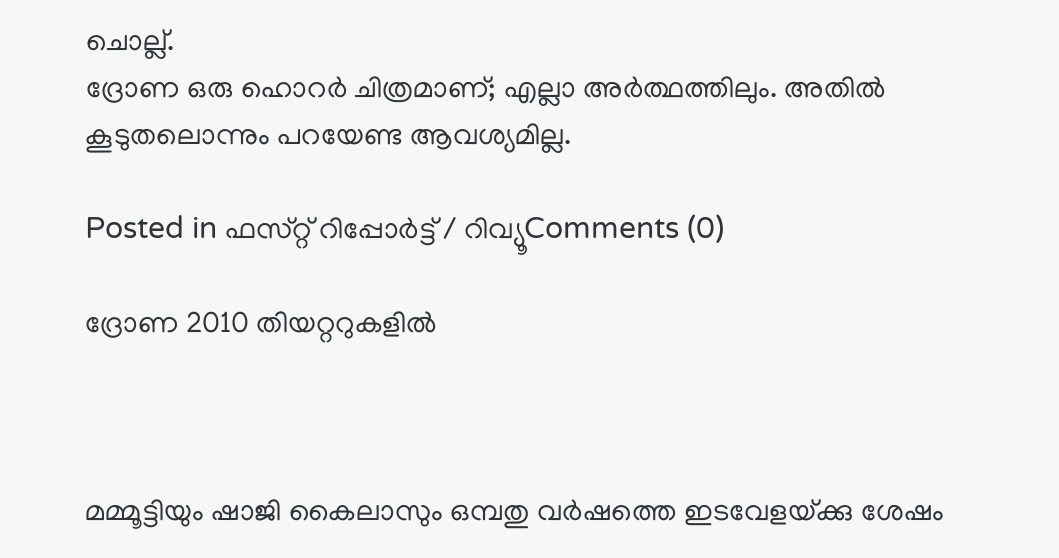ചൊല്ല്‌.
ദ്രോണ ഒരു ഹൊറര്‍ ചിത്രമാണ്‌; എല്ലാ അര്‍ത്ഥത്തിലും. അതില്‍ കൂടുതലൊന്നും പറയേണ്ട ആവശ്യമില്ല.

Posted in ഫസ്‌റ്റ്‌ റിപ്പോര്‍ട്ട്‌ / റിവ്യൂComments (0)

ദ്രോണ 2010 തിയറ്ററുകളില്‍



മമ്മൂട്ടിയും ഷാജി കൈലാസും ഒമ്പതു വര്‍ഷത്തെ ഇടവേളയ്‌ക്കു ശേഷം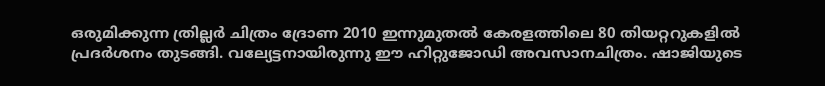ഒരുമിക്കുന്ന ത്രില്ലര്‍ ചിത്രം ദ്രോണ 2010 ഇന്നുമുതല്‍ കേരളത്തിലെ 80 തിയറ്ററുകളില്‍ പ്രദര്‍ശനം തുടങ്ങി. വല്യേട്ടനായിരുന്നു ഈ ഹിറ്റുജോഡി അവസാനചിത്രം. ഷാജിയുടെ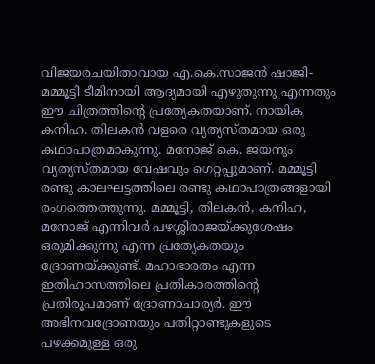വിജയരചയിതാവായ എ.കെ.സാജന്‍ ഷാജി-മമ്മൂട്ടി ടീമിനായി ആദ്യമായി എഴുതുന്നു എന്നതും ഈ ചിത്രത്തിന്റെ പ്രത്യേകതയാണ്‌. നായിക കനിഹ. തിലകന്‍ വളരെ വ്യത്യസ്‌തമായ ഒരു കഥാപാത്രമാകുന്നു. മനോജ്‌ കെ. ജയനും വ്യത്യസ്‌തമായ വേഷവും ഗെറ്റപ്പുമാണ്‌. മമ്മൂട്ടി രണ്ടു കാലഘട്ടത്തിലെ രണ്ടു കഥാപാത്രങ്ങളായി രംഗത്തെത്തുന്നു. മമ്മൂട്ടി, തിലകന്‍, കനിഹ, മനോജ്‌ എന്നിവര്‍ പഴശ്ശിരാജയ്‌ക്കുശേഷം ഒരുമിക്കുന്നു എന്ന പ്രത്യേകതയും ദ്രോണയ്‌ക്കുണ്ട്‌. മഹാഭാരതം എന്ന ഇതിഹാസത്തിലെ പ്രതികാരത്തിന്റെ പ്രതിരൂപമാണ്‌ ദ്രോണാചാര്യര്‍. ഈ അഭിനവദ്രോണയും പതിറ്റാണ്ടുകളുടെ പഴക്കമുള്ള ഒരു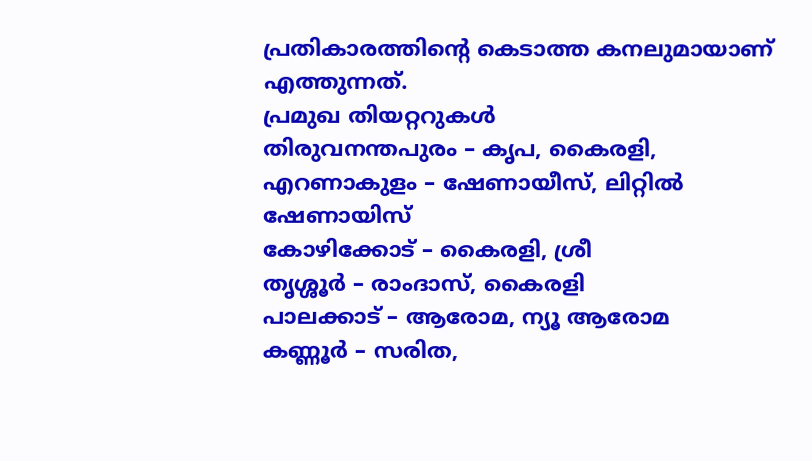പ്രതികാരത്തിന്റെ കെടാത്ത കനലുമായാണ്‌ എത്തുന്നത്‌.
പ്രമുഖ തിയറ്ററുകള്‍
തിരുവനന്തപുരം – കൃപ, കൈരളി,
എറണാകുളം – ഷേണായീസ്‌, ലിറ്റില്‍ ഷേണായിസ്‌
കോഴിക്കോട്‌ – കൈരളി, ശ്രീ
തൃശ്ശൂര്‍ – രാംദാസ്‌, കൈരളി
പാലക്കാട്‌ – ആരോമ, ന്യൂ ആരോമ
കണ്ണൂര്‍ – സരിത,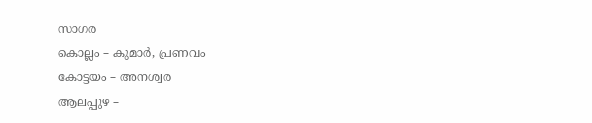സാഗര
കൊല്ലം – കുമാര്‍, പ്രണവം
കോട്ടയം – അനശ്വര
ആലപ്പുഴ –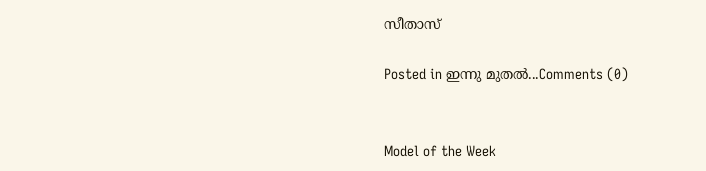സീതാസ്‌

Posted in ഇന്നു മുതല്‍...Comments (0)


Model of the Week